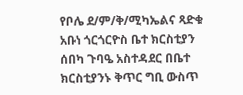የቦሌ ደ/ም/ቅ/ሚካኤልና ጻድቁ አቡነ ጎርጎርዮስ ቤተ ክርስቲያን ሰበካ ጉባዔ አስተዳደር በቤተ ክርስቲያንኑ ቅጥር ግቢ ውስጥ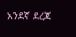አንደኛ ደረጃ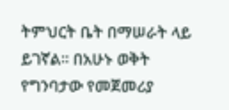ትምህርት ቤት በማሠራት ላይ ይገኛል። በአሁኑ ወቅት የግንባታው የመጀመሪያ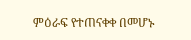ምዕራፍ የተጠናቀቀ በመሆኑ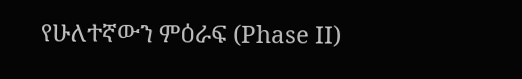የሁለተኛውን ምዕራፍ (Phase II)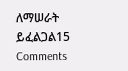ለማሠራት ይፈልጋል15 Comments